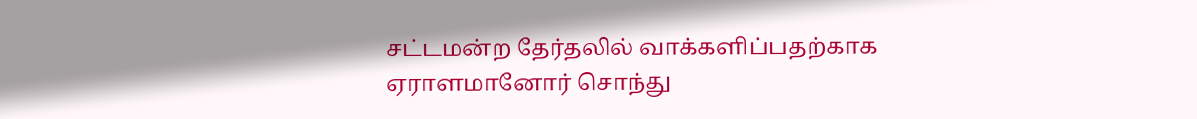சட்டமன்ற தேர்தலில் வாக்களிப்பதற்காக ஏராளமானோர் சொந்து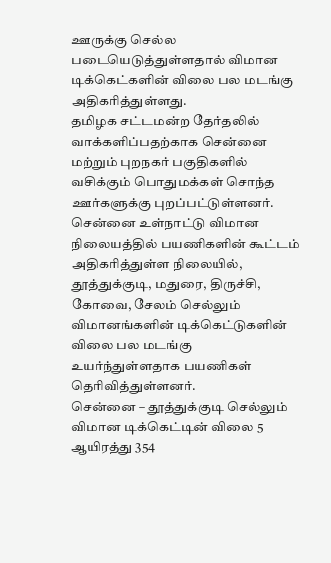ஊருக்கு செல்ல படையெடுத்துள்ளதால் விமான டிக்கெட்களின் விலை பல மடங்கு அதிகரித்துள்ளது.
தமிழக சட்டமன்ற தேர்தலில் வாக்களிப்பதற்காக சென்னை மற்றும் புறநகர் பகுதிகளில் வசிக்கும் பொதுமக்கள் சொந்த ஊர்களுக்கு புறப்பட்டுள்ளனர்.
சென்னை உள்நாட்டு விமான நிலையத்தில் பயணிகளின் கூட்டம் அதிகரித்துள்ள நிலையில்,
தூத்துக்குடி, மதுரை, திருச்சி, கோவை, சேலம் செல்லும் விமானங்களின் டிக்கெட்டுகளின் விலை பல மடங்கு உயர்ந்துள்ளதாக பயணிகள் தெரிவித்துள்ளனர்.
சென்னை – தூத்துக்குடி செல்லும் விமான டிக்கெட்டின் விலை 5 ஆயிரத்து 354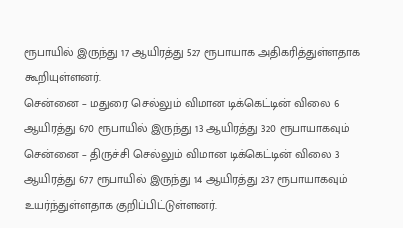ரூபாயில் இருந்து 17 ஆயிரத்து 527 ரூபாயாக அதிகரித்துள்ளதாக கூறியுள்ளனர்.
சென்னை – மதுரை செல்லும் விமான டிக்கெட்டின் விலை 6 ஆயிரத்து 670 ரூபாயில் இருந்து 13 ஆயிரத்து 320 ரூபாயாகவும் சென்னை – திருச்சி செல்லும் விமான டிக்கெட்டின் விலை 3 ஆயிரத்து 677 ரூபாயில் இருந்து 14 ஆயிரத்து 237 ரூபாயாகவும் உயர்ந்துள்ளதாக குறிப்பிட்டுள்ளனர்.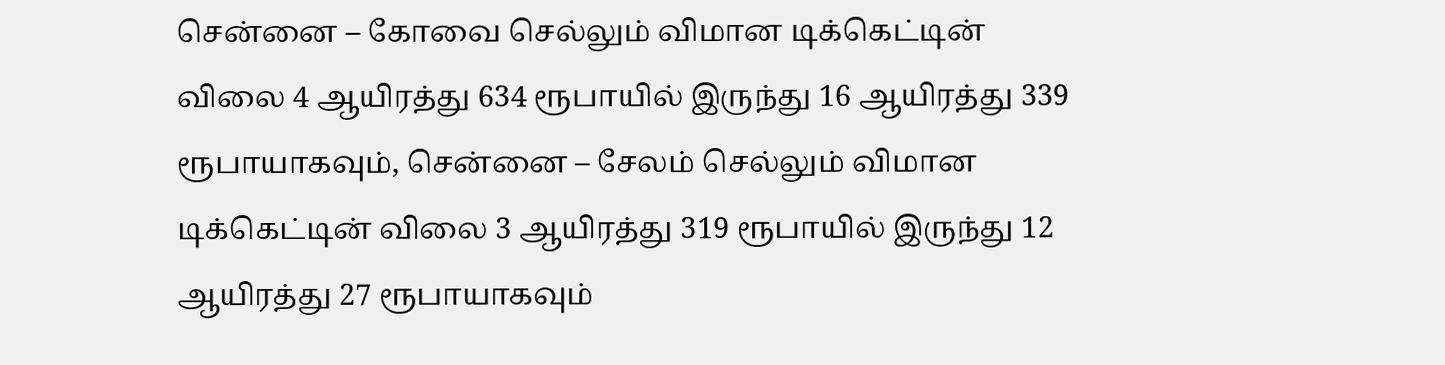சென்னை – கோவை செல்லும் விமான டிக்கெட்டின் விலை 4 ஆயிரத்து 634 ரூபாயில் இருந்து 16 ஆயிரத்து 339 ரூபாயாகவும், சென்னை – சேலம் செல்லும் விமான டிக்கெட்டின் விலை 3 ஆயிரத்து 319 ரூபாயில் இருந்து 12 ஆயிரத்து 27 ரூபாயாகவும்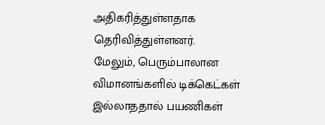அதிகரித்துள்ளதாக தெரிவித்துள்ளனர்.
மேலும், பெரும்பாலான விமானங்களில் டிக்கெட்கள் இல்லாததால் பயணிகள்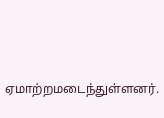ஏமாற்றமடைந்துள்ளனர்.